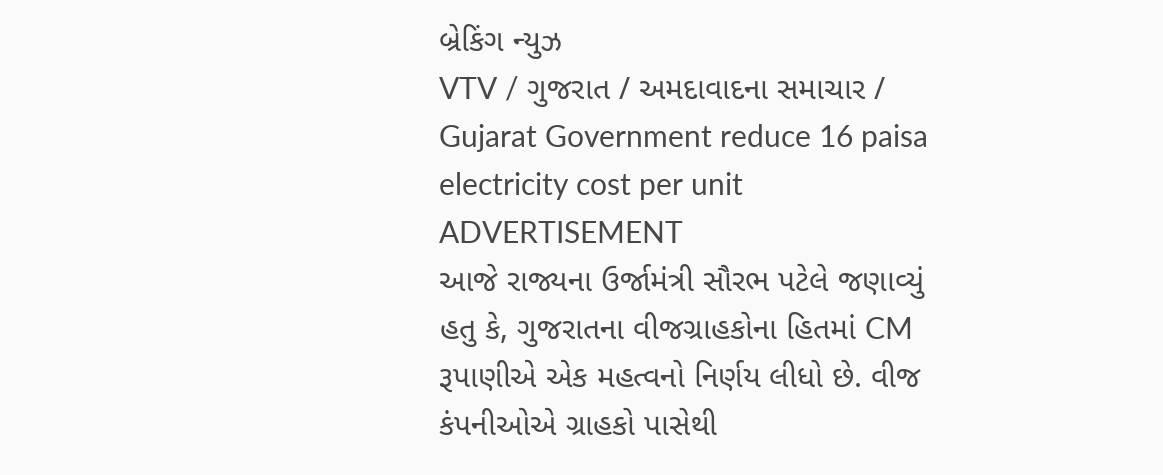બ્રેકિંગ ન્યુઝ
VTV / ગુજરાત / અમદાવાદના સમાચાર / Gujarat Government reduce 16 paisa electricity cost per unit
ADVERTISEMENT
આજે રાજ્યના ઉર્જામંત્રી સૌરભ પટેલે જણાવ્યું હતુ કે, ગુજરાતના વીજગ્રાહકોના હિતમાં CM રૂપાણીએ એક મહત્વનો નિર્ણય લીધો છે. વીજ કંપનીઓએ ગ્રાહકો પાસેથી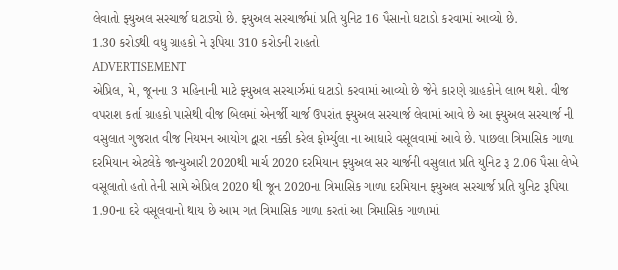લેવાતો ફ્યુઅલ સરચાર્જ ઘટાડ્યો છે. ફ્યુઅલ સરચાર્જમાં પ્રતિ યુનિટ 16 પૈસાનો ઘટાડો કરવામાં આવ્યો છે.
1.30 કરોડથી વધુ ગ્રાહકો ને રૂપિયા 310 કરોડની રાહતો
ADVERTISEMENT
એપ્રિલ, મે, જૂનના 3 મહિનાની માટે ફ્યુઅલ સરચાર્ઝમાં ઘટાડો કરવામાં આવ્યો છે જેને કારણે ગ્રાહકોને લાભ થશે. વીજ વપરાશ કર્તા ગ્રાહકો પાસેથી વીજ બિલમાં એનર્જી ચાર્જ ઉપરાંત ફ્યુઅલ સરચાર્જ લેવામાં આવે છે આ ફ્યુઅલ સરચાર્જ ની વસુલાત ગુજરાત વીજ નિયમન આયોગ દ્વારા નક્કી કરેલ ફોર્મ્યુલા ના આધારે વસૂલવામાં આવે છે. પાછલા ત્રિમાસિક ગાળા દરમિયાન એટલેકે જાન્યુઆરી 2020થી માર્ચ 2020 દરમિયાન ફ્યુઅલ સર ચાર્જની વસુલાત પ્રતિ યુનિટ રૂ 2.06 પૈસા લેખે વસૂલાતો હતો તેની સામે એપ્રિલ 2020 થી જૂન 2020ના ત્રિમાસિક ગાળા દરમિયાન ફ્યુઅલ સરચાર્જ પ્રતિ યુનિટ રૂપિયા 1.90ના દરે વસૂલવાનો થાય છે આમ ગત ત્રિમાસિક ગાળા કરતાં આ ત્રિમાસિક ગાળામાં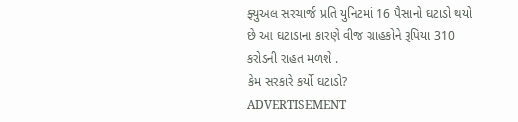ફ્યુઅલ સરચાર્જ પ્રતિ યુનિટમાં 16 પૈસાનો ઘટાડો થયો છે આ ઘટાડાના કારણે વીજ ગ્રાહકોને રૂપિયા 310 કરોડની રાહત મળશે .
કેમ સરકારે કર્યો ઘટાડો?
ADVERTISEMENT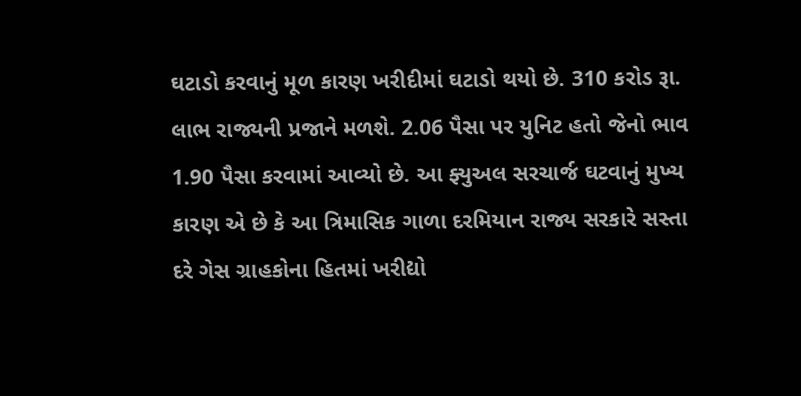ઘટાડો કરવાનું મૂળ કારણ ખરીદીમાં ઘટાડો થયો છે. 310 કરોડ રૂા. લાભ રાજ્યની પ્રજાને મળશે. 2.06 પૈસા પર યુનિટ હતો જેનો ભાવ 1.90 પૈસા કરવામાં આવ્યો છે. આ ફ્યુઅલ સરચાર્જ ઘટવાનું મુખ્ય કારણ એ છે કે આ ત્રિમાસિક ગાળા દરમિયાન રાજ્ય સરકારે સસ્તા દરે ગેસ ગ્રાહકોના હિતમાં ખરીદ્યો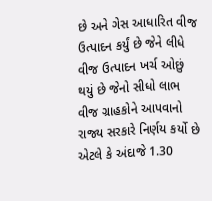છે અને ગેસ આધારિત વીજ ઉત્પાદન કર્યું છે જેને લીધે વીજ ઉત્પાદન ખર્ચ ઓછું થયું છે જેનો સીધો લાભ વીજ ગ્રાહકોને આપવાનો રાજ્ય સરકારે નિર્ણય કર્યો છે એટલે કે અંદાજે 1.30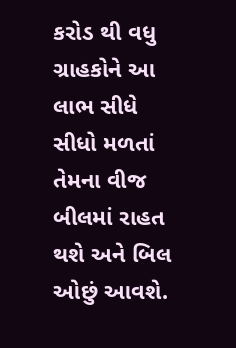કરોડ થી વધુ ગ્રાહકોને આ લાભ સીધે સીધો મળતાં તેમના વીજ બીલમાં રાહત થશે અને બિલ ઓછું આવશે.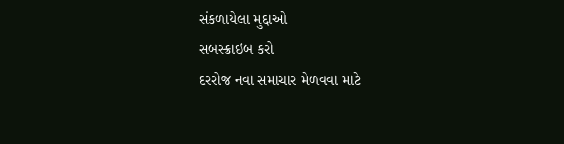સંકળાયેલા મુદ્દાઓ
સબસ્ક્રાઇબ કરો
દરરોજ નવા સમાચાર મેળવવા માટે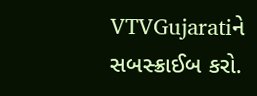VTVGujaratiને સબસ્ક્રાઈબ કરો.